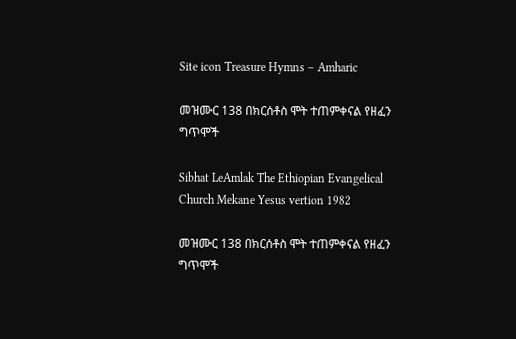Site icon Treasure Hymns – Amharic

መዝሙር 138 በክርሰቶስ ሞት ተጠምቀናል የዘፈን ግጥሞች

Sibhat LeAmlak The Ethiopian Evangelical Church Mekane Yesus vertion 1982

መዝሙር 138 በክርሰቶስ ሞት ተጠምቀናል የዘፈን ግጥሞች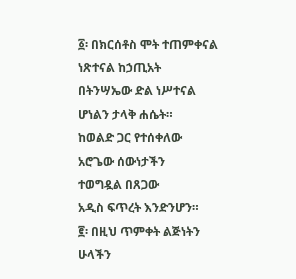፩፡ በክርሰቶስ ሞት ተጠምቀናል
ነጽተናል ከኃጢአት
በትንሣኤው ድል ነሥተናል
ሆነልን ታላቅ ሐሴት።
ከወልድ ጋር የተሰቀለው
አሮጌው ሰውነታችን
ተወግዷል በጸጋው
አዲስ ፍጥረት እንድንሆን።
፪፡ በዚህ ጥምቀት ልጅነትን
ሁላችን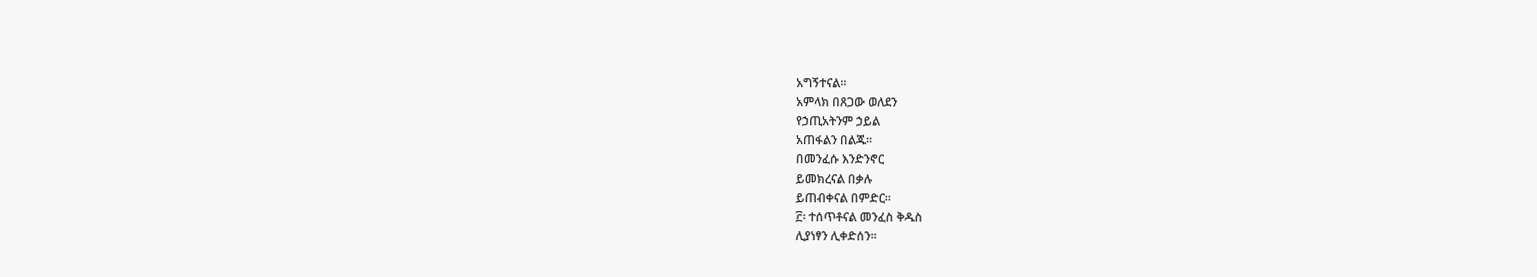አግኝተናል።
አምላክ በጸጋው ወለደን
የኃጢአትንም ኃይል
አጠፋልን በልጁ።
በመንፈሱ እንድንኖር
ይመክረናል በቃሉ
ይጠብቀናል በምድር።
፫፡ ተሰጥቶናል መንፈስ ቅዱስ
ሊያነፃን ሊቀድሰን።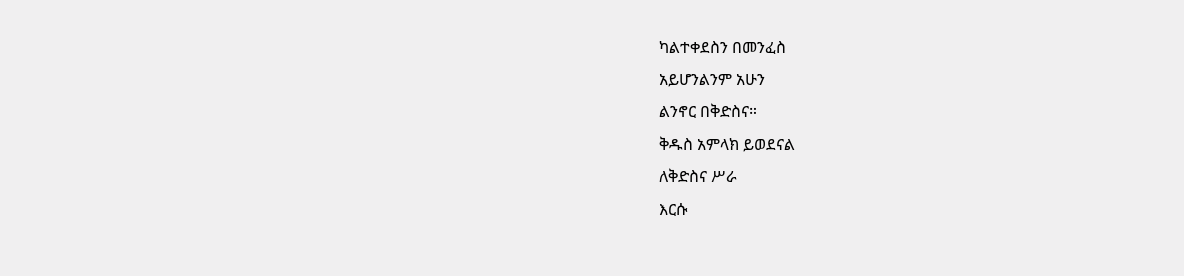ካልተቀደስን በመንፈስ
አይሆንልንም አሁን
ልንኖር በቅድስና።
ቅዱስ አምላክ ይወደናል
ለቅድስና ሥራ
እርሱ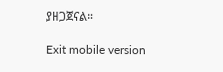ያዘጋጀናል።

Exit mobile version